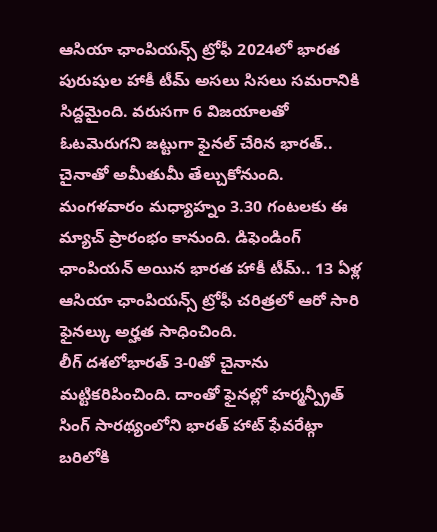ఆసియా ఛాంపియన్స్ ట్రోఫీ 2024లో భారత పురుషుల హాకీ టీమ్ అసలు సిసలు సమరానికి సిద్దమైంది. వరుసగా 6 విజయాలతో ఓటమెరుగని జట్టుగా ఫైనల్ చేరిన భారత్.. చైనాతో అమీతుమీ తేల్చుకోనుంది. మంగళవారం మధ్యాహ్నం 3.30 గంటలకు ఈ మ్యాచ్ ప్రారంభం కానుంది. డిఫెండింగ్ ఛాంపియన్ అయిన భారత హాకీ టీమ్.. 13 ఏళ్ల ఆసియా ఛాంపియన్స్ ట్రోఫీ చరిత్రలో ఆరో సారి ఫైనల్కు అర్హత సాధించింది.
లీగ్ దశలోభారత్ 3-0తో చైనాను మట్టికరిపించింది. దాంతో ఫైనల్లో హర్మన్ప్రీత్ సింగ్ సారథ్యంలోని భారత్ హాట్ ఫేవరేట్గా బరిలోకి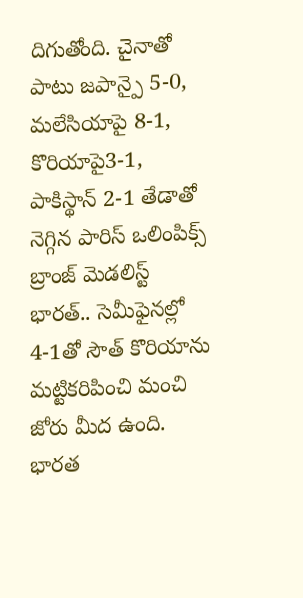దిగుతోంది. చైనాతో పాటు జపాన్పై 5-0, మలేసియాపై 8-1, కొరియాపై3-1, పాకిస్థాన్ 2-1 తేడాతో నెగ్గిన పారిస్ ఒలింపిక్స్ బ్రాంజ్ మెడలిస్ట్ భారత్.. సెమీఫైనల్లో 4-1తో సౌత్ కొరియాను మట్టికరిపించి మంచి జోరు మీద ఉంది. భారత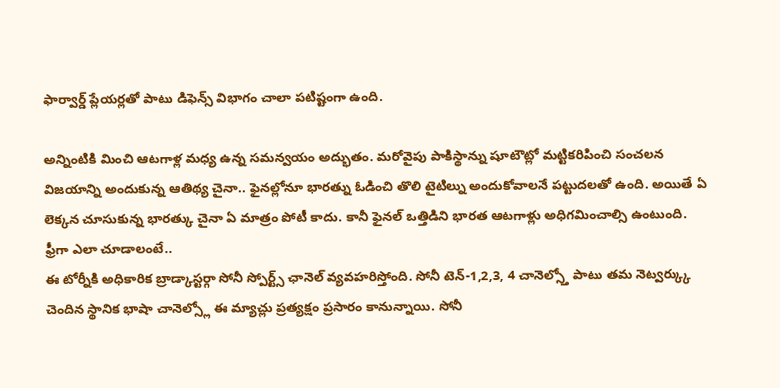ఫార్వార్డ్ ప్లేయర్లతో పాటు డిఫెన్స్ విభాగం చాలా పటిష్టంగా ఉంది.

అన్నింటికి మించి ఆటగాళ్ల మధ్య ఉన్న సమన్వయం అద్భుతం. మరోవైపు పాకిస్థాన్ను షూటౌట్లో మట్టికరిపించి సంచలన విజయాన్ని అందుకున్న ఆతిథ్య చైనా.. ఫైనల్లోనూ భారత్ను ఓడించి తొలి టైటిల్ను అందుకోవాలనే పట్టుదలతో ఉంది. అయితే ఏ లెక్కన చూసుకున్న భారత్కు చైనా ఏ మాత్రం పోటీ కాదు. కానీ ఫైనల్ ఒత్తిడిని భారత ఆటగాళ్లు అధిగమించాల్సి ఉంటుంది.
ఫ్రీగా ఎలా చూడాలంటే..
ఈ టోర్నీకి అధికారిక బ్రాడ్కాస్టర్గా సోనీ స్పోర్ట్స్ ఛానెల్ వ్యవహరిస్తోంది. సోనీ టెన్-1,2,3, 4 చానెల్స్తో పాటు తమ నెట్వర్క్కు చెందిన స్థానిక భాషా చానెల్స్లో ఈ మ్యాచ్లు ప్రత్యక్షం ప్రసారం కానున్నాయి. సోనీ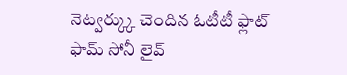నెట్వర్క్కు చెందిన ఓటీటీ ఫ్లాట్ ఫామ్ సోనీ లైవ్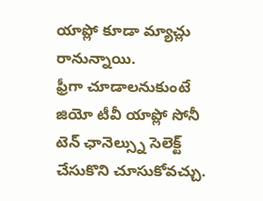యాప్లో కూడా మ్యాచ్లు రానున్నాయి.
ఫ్రీగా చూడాలనుకుంటే జియో టీవీ యాప్లో సోనీ టెన్ ఛానెల్స్ను సెలెక్ట్ చేసుకొని చూసుకోవచ్చు.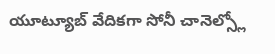యూట్యూబ్ వేదికగా సోనీ చానెల్స్లో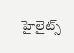హైలైట్స్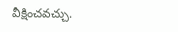వీక్షించవచ్చు.